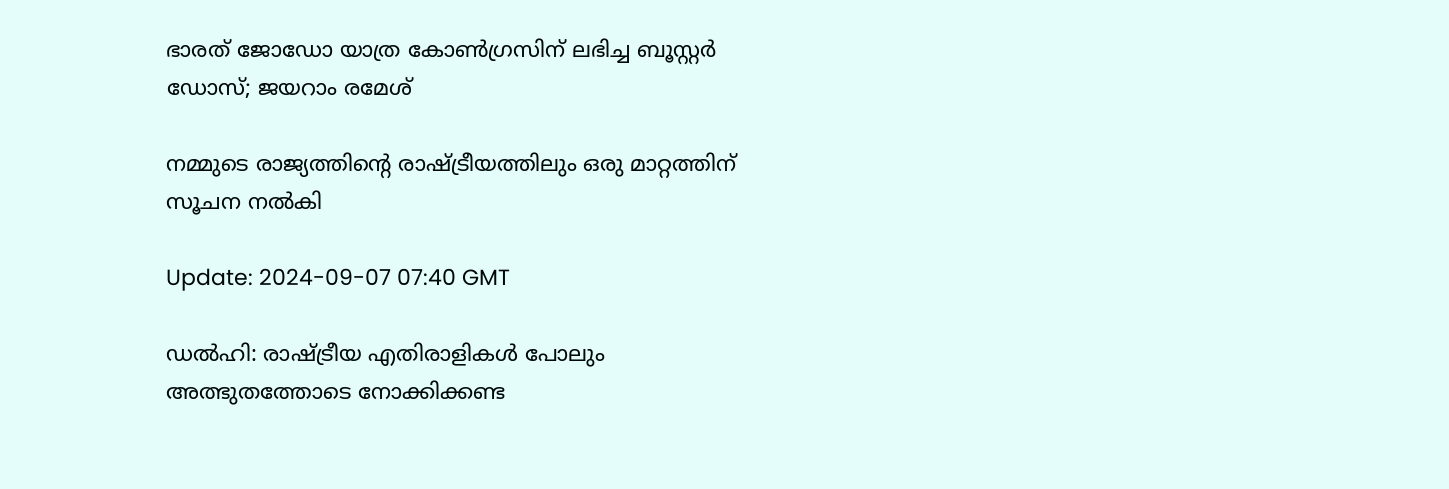ഭാരത് ജോഡോ യാത്ര കോണ്‍ഗ്രസിന് ലഭിച്ച ബൂസ്റ്റര്‍ ഡോസ്; ജയറാം രമേശ്

നമ്മുടെ രാജ്യത്തിൻ്റെ രാഷ്ട്രീയത്തിലും ഒരു മാറ്റത്തിന് സൂചന നൽകി

Update: 2024-09-07 07:40 GMT

ഡല്‍ഹി: രാഷ്ട്രീയ എതിരാളികള്‍ പോലും അത്ഭുതത്തോടെ നോക്കിക്കണ്ട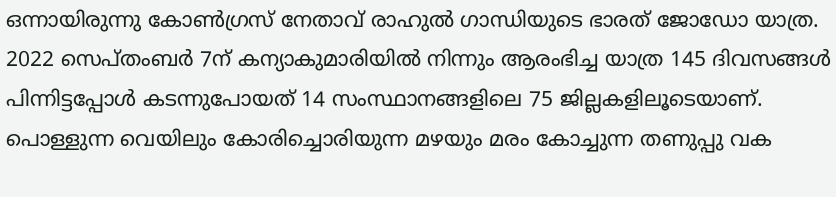ഒന്നായിരുന്നു കോണ്‍ഗ്രസ് നേതാവ് രാഹുല്‍ ഗാന്ധിയുടെ ഭാരത് ജോഡോ യാത്ര. 2022 സെപ്തംബര്‍ 7ന് കന്യാകുമാരിയില്‍ നിന്നും ആരംഭിച്ച യാത്ര 145 ദിവസങ്ങള്‍ പിന്നിട്ടപ്പോള്‍ കടന്നുപോയത് 14 സംസ്ഥാനങ്ങളിലെ 75 ജില്ലകളിലൂടെയാണ്. പൊള്ളുന്ന വെയിലും കോരിച്ചൊരിയുന്ന മഴയും മരം കോച്ചുന്ന തണുപ്പു വക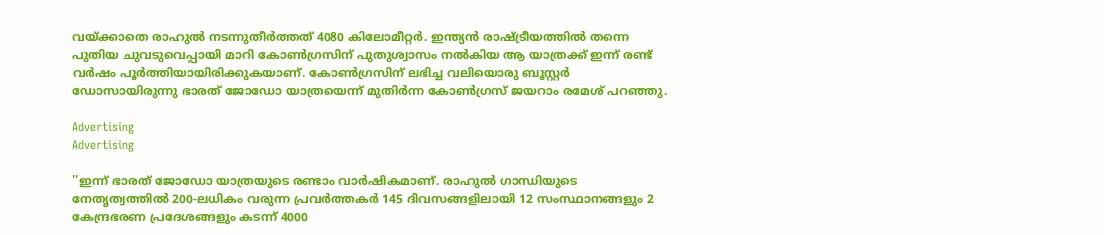വയ്ക്കാതെ രാഹുല്‍ നടന്നുതീര്‍ത്തത് 4080 കിലോമീറ്റര്‍. ഇന്ത്യന്‍ രാഷ്ട്രീയത്തില്‍ തന്നെ പുതിയ ചുവടുവെപ്പായി മാറി കോണ്‍ഗ്രസിന് പുതുശ്വാസം നല്‍കിയ ആ യാത്രക്ക് ഇന്ന് രണ്ട് വര്‍ഷം പൂര്‍ത്തിയായിരിക്കുകയാണ്. കോണ്‍ഗ്രസിന് ലഭിച്ച വലിയൊരു ബൂസ്റ്റര്‍ ഡോസായിരുന്നു ഭാരത് ജോഡോ യാത്രയെന്ന് മുതിര്‍ന്ന കോണ്‍ഗ്രസ് ജയറാം രമേശ് പറഞ്ഞു.

Advertising
Advertising

''ഇന്ന് ഭാരത് ജോഡോ യാത്രയുടെ രണ്ടാം വാര്‍ഷികമാണ്. രാഹുൽ ഗാന്ധിയുടെ നേതൃത്വത്തില്‍ 200-ലധികം വരുന്ന പ്രവര്‍ത്തകര്‍ 145 ദിവസങ്ങളിലായി 12 സംസ്ഥാനങ്ങളും 2 കേന്ദ്രഭരണ പ്രദേശങ്ങളും കടന്ന് 4000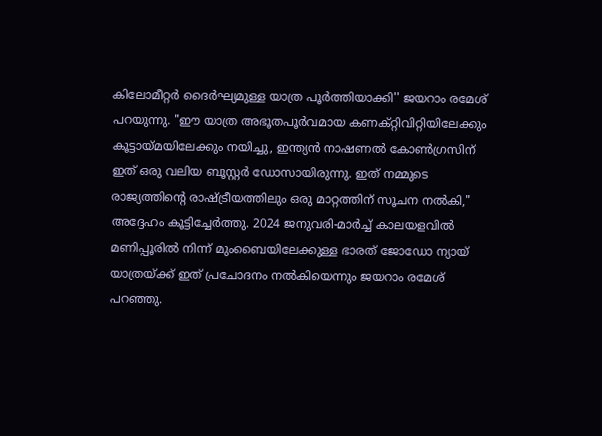കിലോമീറ്റർ ദൈർഘ്യമുള്ള യാത്ര പൂർത്തിയാക്കി'' ജയറാം രമേശ് പറയുന്നു. "ഈ യാത്ര അഭൂതപൂർവമായ കണക്റ്റിവിറ്റിയിലേക്കും കൂട്ടായ്‌മയിലേക്കും നയിച്ചു, ഇന്ത്യൻ നാഷണൽ കോൺഗ്രസിന് ഇത് ഒരു വലിയ ബൂസ്റ്റർ ഡോസായിരുന്നു. ഇത് നമ്മുടെ രാജ്യത്തിൻ്റെ രാഷ്ട്രീയത്തിലും ഒരു മാറ്റത്തിന് സൂചന നൽകി," അദ്ദേഹം കൂട്ടിച്ചേര്‍ത്തു. 2024 ജനുവരി-മാർച്ച് കാലയളവിൽ മണിപ്പൂരിൽ നിന്ന് മുംബൈയിലേക്കുള്ള ഭാരത് ജോഡോ ന്യായ് യാത്രയ്ക്ക് ഇത് പ്രചോദനം നൽകിയെന്നും ജയറാം രമേശ് പറഞ്ഞു.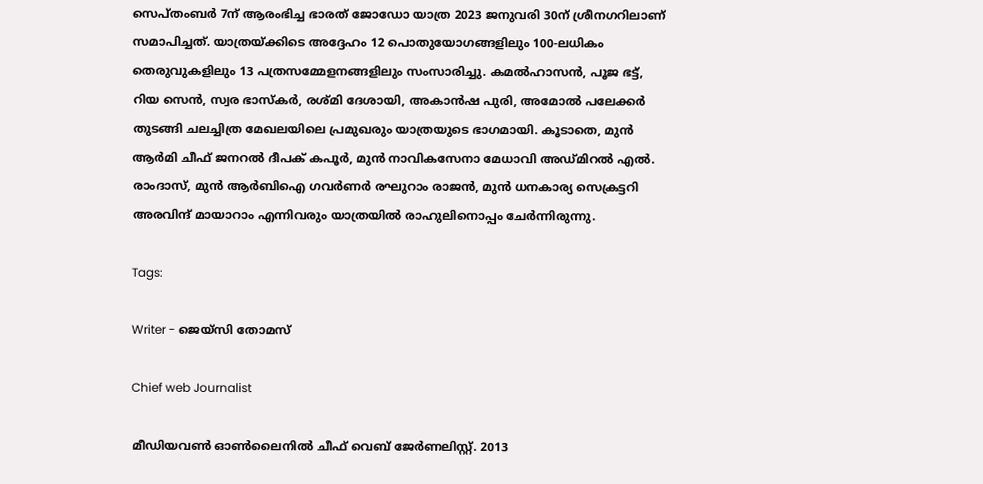സെപ്തംബര്‍ 7ന് ആരംഭിച്ച ഭാരത് ജോഡോ യാത്ര 2023 ജനുവരി 30ന് ശ്രീനഗറിലാണ് സമാപിച്ചത്. യാത്രയ്ക്കിടെ അദ്ദേഹം 12 പൊതുയോഗങ്ങളിലും 100-ലധികം തെരുവുകളിലും 13 പത്രസമ്മേളനങ്ങളിലും സംസാരിച്ചു. കമല്‍ഹാസന്‍, പൂജ ഭട്ട്, റിയ സെന്‍, സ്വര ഭാസ്കര്‍, രശ്മി ദേശായി, അകാന്‍ഷ പുരി, അമോല്‍ പലേക്കര്‍ തുടങ്ങി ചലച്ചിത്ര മേഖലയിലെ പ്രമുഖരും യാത്രയുടെ ഭാഗമായി. കൂടാതെ, മുൻ ആർമി ചീഫ് ജനറൽ ദീപക് കപൂർ, മുൻ നാവികസേനാ മേധാവി അഡ്മിറൽ എൽ. രാംദാസ്, മുൻ ആർബിഐ ഗവർണർ രഘുറാം രാജൻ, മുൻ ധനകാര്യ സെക്രട്ടറി അരവിന്ദ് മായാറാം എന്നിവരും യാത്രയില്‍ രാഹുലിനൊപ്പം ചേര്‍ന്നിരുന്നു.

Tags:

Writer - ജെയ്സി തോമസ്

Chief web Journalist

മീഡിയവൺ ഓൺലൈനിൽ ചീഫ് വെബ് ജേർണലിസ്റ്റ്. 2013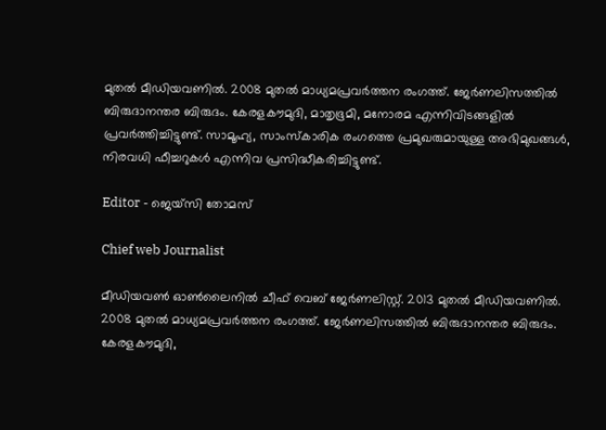മുതൽ മീഡിയവണിൽ. 2008 മുതൽ മാധ്യമപ്രവർത്തന രംഗത്ത്. ജേർണലിസത്തിൽ ബിരുദാനന്തര ബിരുദം. കേരളകൗമുദി, മാതൃഭൂമി, മനോരമ എന്നിവിടങ്ങളിൽ പ്രവർത്തിച്ചിട്ടുണ്ട്. സാമൂഹ്യ, സാംസ്‌കാരിക രംഗത്തെ പ്രമുഖരുമായുള്ള അഭിമുഖങ്ങൾ, നിരവധി ഫീച്ചറുകൾ എന്നിവ പ്രസിദ്ധീകരിച്ചിട്ടുണ്ട്.

Editor - ജെയ്സി തോമസ്

Chief web Journalist

മീഡിയവൺ ഓൺലൈനിൽ ചീഫ് വെബ് ജേർണലിസ്റ്റ്. 2013 മുതൽ മീഡിയവണിൽ. 2008 മുതൽ മാധ്യമപ്രവർത്തന രംഗത്ത്. ജേർണലിസത്തിൽ ബിരുദാനന്തര ബിരുദം. കേരളകൗമുദി,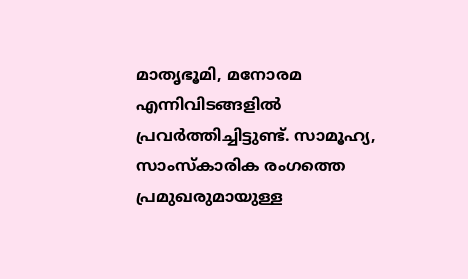മാതൃഭൂമി, മനോരമ എന്നിവിടങ്ങളിൽ പ്രവർത്തിച്ചിട്ടുണ്ട്. സാമൂഹ്യ, സാംസ്‌കാരിക രംഗത്തെ പ്രമുഖരുമായുള്ള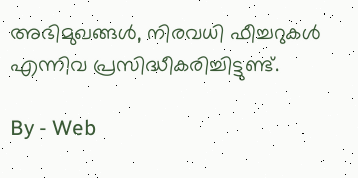അഭിമുഖങ്ങൾ, നിരവധി ഫീച്ചറുകൾ എന്നിവ പ്രസിദ്ധീകരിച്ചിട്ടുണ്ട്.

By - Web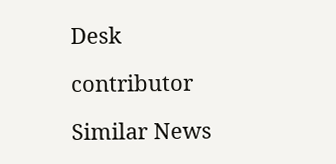Desk

contributor

Similar News